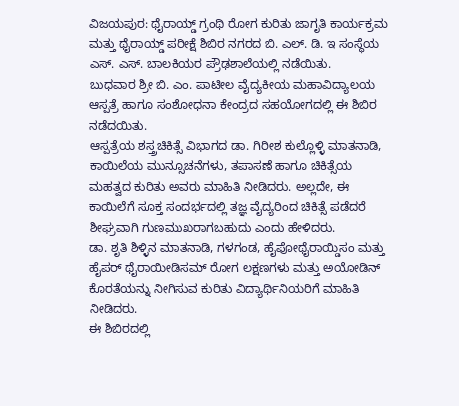ವಿಜಯಪುರ: ಥೈರಾಯ್ಡ್ ಗ್ರಂಥಿ ರೋಗ ಕುರಿತು ಜಾಗೃತಿ ಕಾರ್ಯಕ್ರಮ ಮತ್ತು ಥೈರಾಯ್ಡ್ ಪರೀಕ್ಷೆ ಶಿಬಿರ ನಗರದ ಬಿ. ಎಲ್. ಡಿ. ಇ ಸಂಸ್ಥೆಯ ಎಸ್. ಎಸ್. ಬಾಲಕಿಯರ ಪ್ರೌಢಶಾಲೆಯಲ್ಲಿ ನಡೆಯಿತು.
ಬುಧವಾರ ಶ್ರೀ ಬಿ. ಎಂ. ಪಾಟೀಲ ವೈದ್ಯಕೀಯ ಮಹಾವಿದ್ಯಾಲಯ ಆಸ್ಪತ್ರೆ ಹಾಗೂ ಸಂಶೋಧನಾ ಕೇಂದ್ರದ ಸಹಯೋಗದಲ್ಲಿ ಈ ಶಿಬಿರ ನಡೆದಯಿತು.
ಆಸ್ಪತ್ರೆಯ ಶಸ್ತ್ರಚಿಕಿತ್ಸೆ ವಿಭಾಗದ ಡಾ. ಗಿರೀಶ ಕುಲ್ಲೊಳ್ಳಿ ಮಾತನಾಡಿ, ಕಾಯಿಲೆಯ ಮುನ್ಸೂಚನೆಗಳು, ತಪಾಸಣೆ ಹಾಗೂ ಚಿಕಿತ್ಸೆಯ ಮಹತ್ವದ ಕುರಿತು ಅವರು ಮಾಹಿತಿ ನೀಡಿದರು. ಅಲ್ಲದೇ, ಈ ಕಾಯಿಲೆಗೆ ಸೂಕ್ತ ಸಂದರ್ಭದಲ್ಲಿ ತಜ್ಞ ವೈದ್ಯರಿಂದ ಚಿಕಿತ್ಸೆ ಪಡೆದರೆ ಶೀಘ್ರವಾಗಿ ಗುಣಮುಖರಾಗಬಹುದು ಎಂದು ಹೇಳಿದರು.
ಡಾ. ಶೃತಿ ಶಿಳ್ಳಿನ ಮಾತನಾಡಿ, ಗಳಗಂಡ, ಹೈಪೋಥೈರಾಯ್ಡಿಸಂ ಮತ್ತು ಹೈಪರ್ ಥೈರಾಯೀಡಿಸಮ್ ರೋಗ ಲಕ್ಷಣಗಳು ಮತ್ತು ಅಯೋಡಿನ್ ಕೊರತೆಯನ್ನು ನೀಗಿಸುವ ಕುರಿತು ವಿದ್ಯಾರ್ಥಿನಿಯರಿಗೆ ಮಾಹಿತಿ ನೀಡಿದರು.
ಈ ಶಿಬಿರದಲ್ಲಿ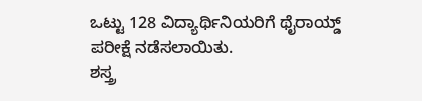ಒಟ್ಟು 128 ವಿದ್ಯಾರ್ಥಿನಿಯರಿಗೆ ಥೈರಾಯ್ಡ್ ಪರೀಕ್ಷೆ ನಡೆಸಲಾಯಿತು.
ಶಸ್ತ್ರ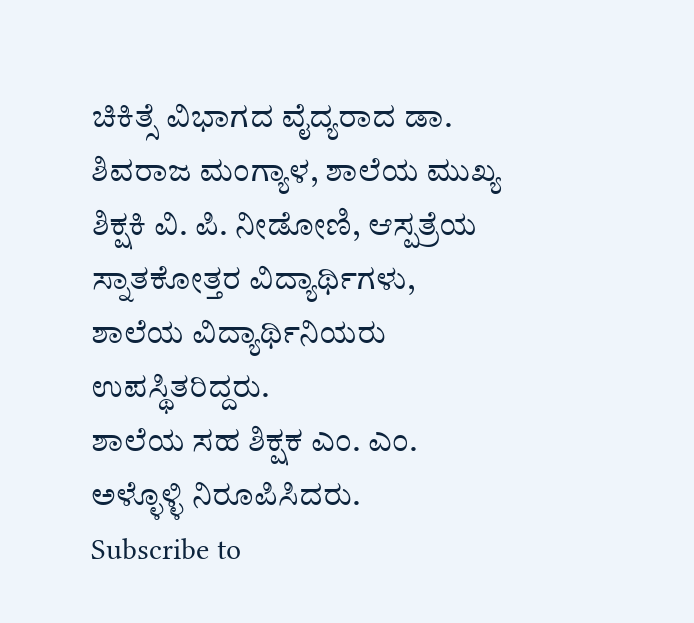ಚಿಕಿತ್ಸೆ ವಿಭಾಗದ ವೈದ್ಯರಾದ ಡಾ. ಶಿವರಾಜ ಮಂಗ್ಯಾಳ, ಶಾಲೆಯ ಮುಖ್ಯ ಶಿಕ್ಷಕಿ ವಿ. ಪಿ. ನೀಡೋಣಿ, ಆಸ್ಪತ್ರೆಯ ಸ್ನಾತಕೋತ್ತರ ವಿದ್ಯಾರ್ಥಿಗಳು, ಶಾಲೆಯ ವಿದ್ಯಾರ್ಥಿನಿಯರು ಉಪಸ್ಥಿತರಿದ್ದರು.
ಶಾಲೆಯ ಸಹ ಶಿಕ್ಷಕ ಎಂ. ಎಂ. ಅಳ್ಳೊಳ್ಳಿ ನಿರೂಪಿಸಿದರು.
Subscribe to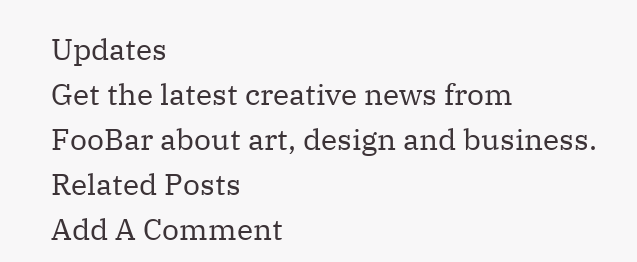Updates
Get the latest creative news from FooBar about art, design and business.
Related Posts
Add A Comment